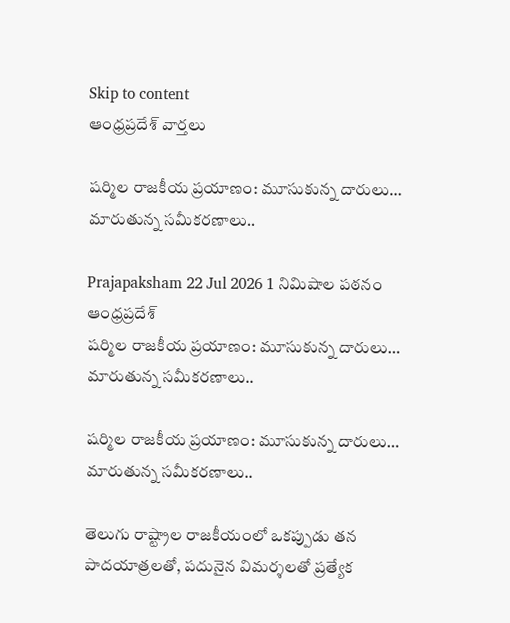Skip to content
ఆంధ్రప్రదేశ్ వార్తలు

షర్మిల రాజకీయ ప్రయాణం: మూసుకున్న దారులు… మారుతున్న సమీకరణాలు..

Prajapaksham 22 Jul 2026 1 నిమిషాల పఠనం ఆంధ్రప్రదేశ్
షర్మిల రాజకీయ ప్రయాణం: మూసుకున్న దారులు… మారుతున్న సమీకరణాలు..

షర్మిల రాజకీయ ప్రయాణం: మూసుకున్న దారులు… మారుతున్న సమీకరణాలు..

తెలుగు రాష్ట్రాల రాజకీయంలో ఒకప్పుడు తన పాదయాత్రలతో, పదునైన విమర్శలతో ప్రత్యేక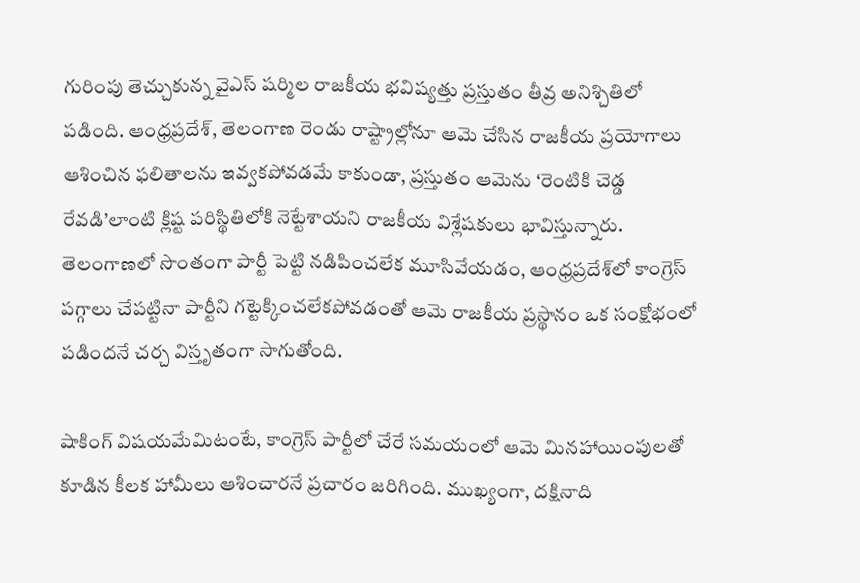గురింపు తెచ్చుకున్న వైఎస్ షర్మిల రాజకీయ భవిష్యత్తు ప్రస్తుతం తీవ్ర అనిశ్చితిలో పడింది. ఆంధ్రప్రదేశ్, తెలంగాణ రెండు రాష్ట్రాల్లోనూ ఆమె చేసిన రాజకీయ ప్రయోగాలు ఆశించిన ఫలితాలను ఇవ్వకపోవడమే కాకుండా, ప్రస్తుతం ఆమెను ‘రెంటికి చెడ్డ రేవడి’లాంటి క్లిష్ట పరిస్థితిలోకి నెట్టేశాయని రాజకీయ విశ్లేషకులు భావిస్తున్నారు. తెలంగాణలో సొంతంగా పార్టీ పెట్టి నడిపించలేక మూసివేయడం, ఆంధ్రప్రదేశ్‌లో కాంగ్రెస్ పగ్గాలు చేపట్టినా పార్టీని గట్టెక్కించలేకపోవడంతో ఆమె రాజకీయ ప్రస్థానం ఒక సంక్షోభంలో పడిందనే చర్చ విస్తృతంగా సాగుతోంది.

షాకింగ్ విషయమేమిటంటే, కాంగ్రెస్ పార్టీలో చేరే సమయంలో ఆమె మినహాయింపులతో కూడిన కీలక హామీలు ఆశించారనే ప్రచారం జరిగింది. ముఖ్యంగా, దక్షినాది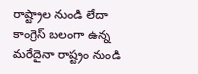రాష్ట్రాల నుండి లేదా కాంగ్రెస్ బలంగా ఉన్న మరేదైనా రాష్ట్రం నుండి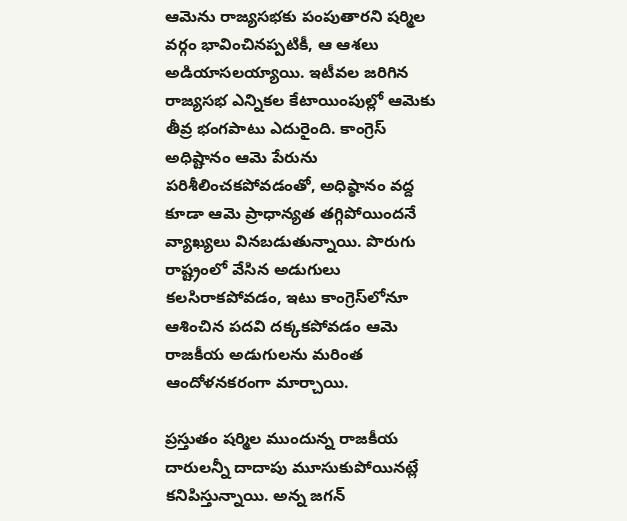ఆమెను రాజ్యసభకు పంపుతారని షర్మిల వర్గం భావించినప్పటికీ, ఆ ఆశలు అడియాసలయ్యాయి. ఇటీవల జరిగిన రాజ్యసభ ఎన్నికల కేటాయింపుల్లో ఆమెకు తీవ్ర భంగపాటు ఎదురైంది. కాంగ్రెస్ అధిష్టానం ఆమె పేరును పరిశీలించకపోవడంతో, అధిష్ఠానం వద్ద కూడా ఆమె ప్రాధాన్యత తగ్గిపోయిందనే వ్యాఖ్యలు వినబడుతున్నాయి. పొరుగు రాష్ట్రంలో వేసిన అడుగులు కలసిరాకపోవడం, ఇటు కాంగ్రెస్‌లోనూ ఆశించిన పదవి దక్కకపోవడం ఆమె రాజకీయ అడుగులను మరింత ఆందోళనకరంగా మార్చాయి.

ప్రస్తుతం షర్మిల ముందున్న రాజకీయ దారులన్నీ దాదాపు మూసుకుపోయినట్లే కనిపిస్తున్నాయి. అన్న జగన్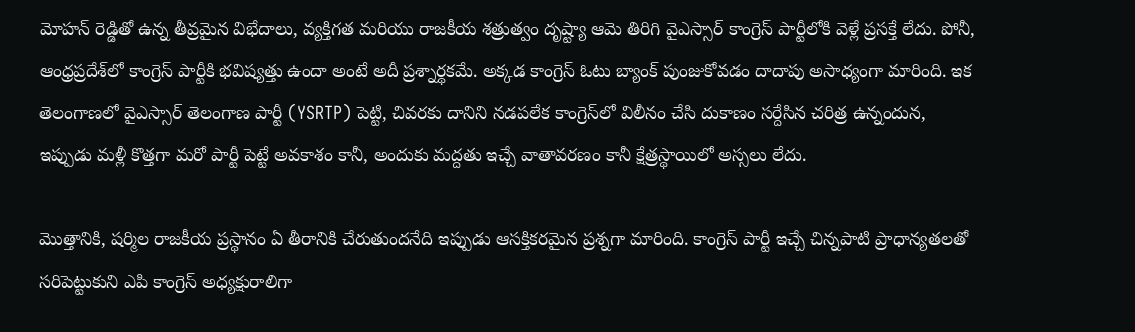మోహన్ రెడ్డితో ఉన్న తీవ్రమైన విభేదాలు, వ్యక్తిగత మరియు రాజకీయ శత్రుత్వం దృష్ట్యా ఆమె తిరిగి వైఎస్సార్ కాంగ్రెస్ పార్టీలోకి వెళ్లే ప్రసక్తే లేదు. పోనీ, ఆంధ్రప్రదేశ్‌లో కాంగ్రెస్ పార్టీకి భవిష్యత్తు ఉందా అంటే అదీ ప్రశ్నార్థకమే. అక్కడ కాంగ్రెస్ ఓటు బ్యాంక్ పుంజుకోవడం దాదాపు అసాధ్యంగా మారింది. ఇక తెలంగాణలో వైఎస్సార్ తెలంగాణ పార్టీ (YSRTP) పెట్టి, చివరకు దానిని నడపలేక కాంగ్రెస్‌లో విలీనం చేసి దుకాణం సర్దేసిన చరిత్ర ఉన్నందున, ఇప్పుడు మళ్లీ కొత్తగా మరో పార్టీ పెట్టే అవకాశం కానీ, అందుకు మద్దతు ఇచ్చే వాతావరణం కానీ క్షేత్రస్థాయిలో అస్సలు లేదు.

మొత్తానికి, షర్మిల రాజకీయ ప్రస్థానం ఏ తీరానికి చేరుతుందనేది ఇప్పుడు ఆసక్తికరమైన ప్రశ్నగా మారింది. కాంగ్రెస్ పార్టీ ఇచ్చే చిన్నపాటి ప్రాధాన్యతలతో సరిపెట్టుకుని ఎపి కాంగ్రెస్ అధ్యక్షురాలిగా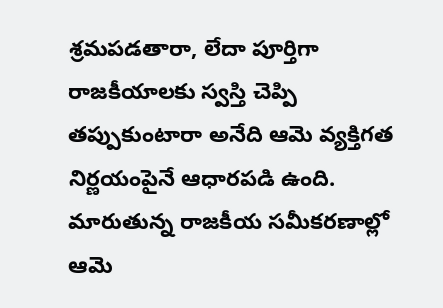శ్రమపడతారా, లేదా పూర్తిగా రాజకీయాలకు స్వస్తి చెప్పి తప్పుకుంటారా అనేది ఆమె వ్యక్తిగత నిర్ణయంపైనే ఆధారపడి ఉంది. మారుతున్న రాజకీయ సమీకరణాల్లో ఆమె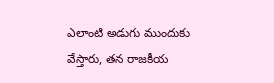ఎలాంటి అడుగు ముందుకు వేస్తారు, తన రాజకీయ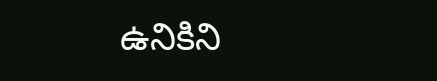ఉనికిని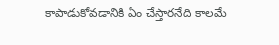కాపాడుకోవడానికి ఏం చేస్తారనేది కాలమే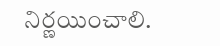నిర్ణయించాలి.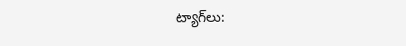ట్యాగ్‌లు: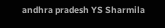andhra pradesh YS Sharmila